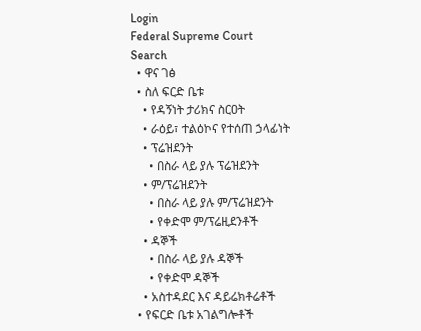Login
Federal Supreme Court
Search
  • ዋና ገፅ
  • ስለ ፍርድ ቤቱ
    • የዳኝነት ታሪክና ስርዐት
    • ራዕይ፣ ተልዕኮና የተሰጠ ኃላፊነት
    • ፕሬዝደንት
      • በስራ ላይ ያሉ ፕሬዝደንት
    • ም/ፕሬዝደንት
      • በስራ ላይ ያሉ ም/ፕሬዝደንት
      • የቀድሞ ም/ፕሬዚደንቶች
    • ዳኞች
      • በስራ ላይ ያሉ ዳኞች
      • የቀድሞ ዳኞች
    • አስተዳደር እና ዳይሬክቶሬቶች
  • የፍርድ ቤቱ አገልግሎቶች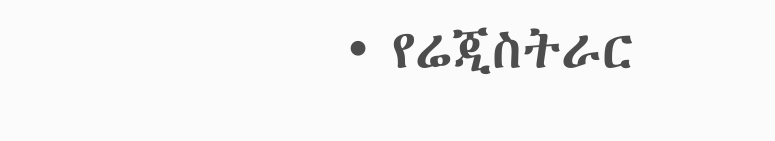• የሬጂስትራር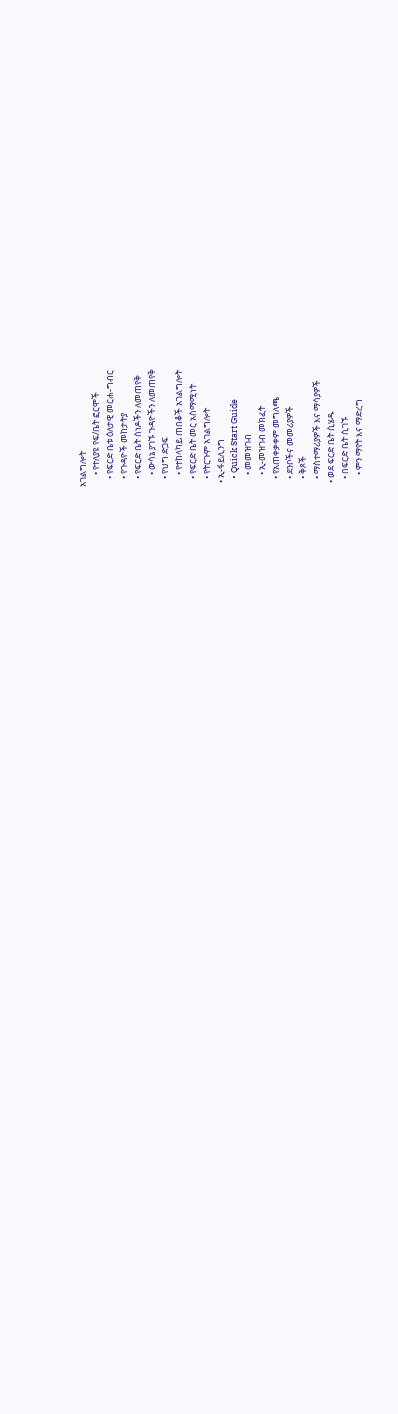አገልግሎት
      • የተለያዩ የፍ/ቤት ፎርሞች
    • የፍርድ ቤቱ ዕለታዊ መርሐ-ግብር
    • የጉዳዮች መከታትያ
    • የፍርድ ቤት ሰነዶችን ለመጠየቅ
      • ውሳኔ ያገኙ ጉዳዮችን ለመጠየቅ
    • የህግ ድጋፍ
      • የተከላካይ ጠበቆች አገልግሎት
    • የፍርድ ቤት መር አስማሚነት
    • የትርጉም አገልግሎት
  • ኢ-ፋይሊንግ
    • Quick Start Guide
      • መመዝገብ
      • ኢ-መዝገብ መክፈት
    • የአጠቀቃቀም መግለጫ
    • ደንቦችና መመሪያዎች
    • ቅጾች
    • ማስተማሪያዎች እና ማሳያዎች
  • ወደ ፍርድ ቤት ሲሄዱ
    • በፍርድ ቤት ሲገኙ
      • ምን ማየት እና ማድረግ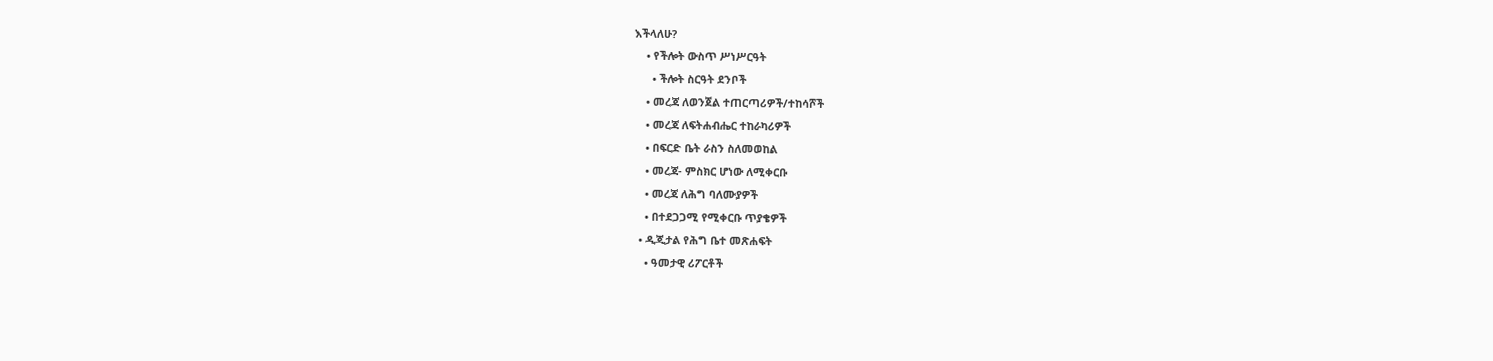እችላለሁ?
    • የችሎት ውስጥ ሥነሥርዓት
      • ችሎት ስርዓት ደንቦች
    • መረጃ ለወንጀል ተጠርጣሪዎች/ተከሳሾች
    • መረጃ ለፍትሐብሔር ተከራካሪዎች
    • በፍርድ ቤት ራስን ስለመወከል
    • መረጃ- ምስክር ሆነው ለሚቀርቡ
    • መረጃ ለሕግ ባለሙያዎች
    • በተደጋጋሚ የሚቀርቡ ጥያቄዎች
  • ዲጂታል የሕግ ቤተ መጽሐፍት
    • ዓመታዊ ሪፖርቶች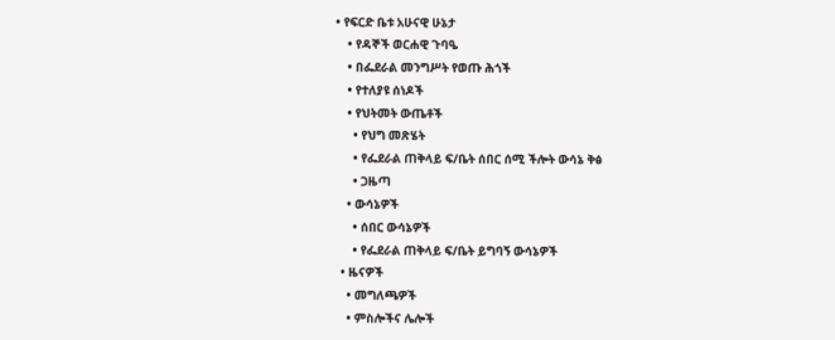• የፍርድ ቤቱ አሁናዊ ሁኔታ
    • የዳኞች ወርሐዊ ጉባዔ
    • በፌደራል መንግሥት የወጡ ሕጎች
    • የተለያዩ ሰነዶች
    • የህትመት ውጤቶች
      • የህግ መጽሄት
      • የፌደራል ጠቅላይ ፍ/ቤት ሰበር ሰሚ ችሎት ውሳኔ ቅፅ
      • ጋዜጣ
    • ውሳኔዎች
      • ሰበር ውሳኔዎች
      • የፌደራል ጠቅላይ ፍ/ቤት ይግባኝ ውሳኔዎች
  • ዜናዎች
    • መግለጫዎች
    • ምስሎችና ሌሎች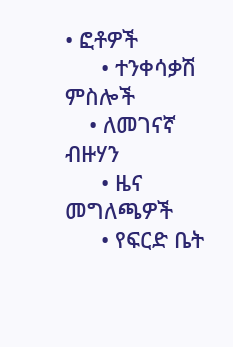• ፎቶዎች
      • ተንቀሳቃሽ ምስሎች
    • ለመገናኛ ብዙሃን
      • ዜና መግለጫዎች
      • የፍርድ ቤት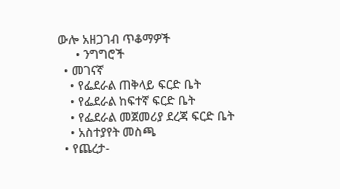ውሎ አዘጋገብ ጥቆማዎች
      • ንግግሮች
  • መገናኛ
    • የፌደራል ጠቅላይ ፍርድ ቤት
    • የፌደራል ከፍተኛ ፍርድ ቤት
    • የፌደራል መጀመሪያ ደረጃ ፍርድ ቤት
    • አስተያየት መስጫ
  • የጨረታ-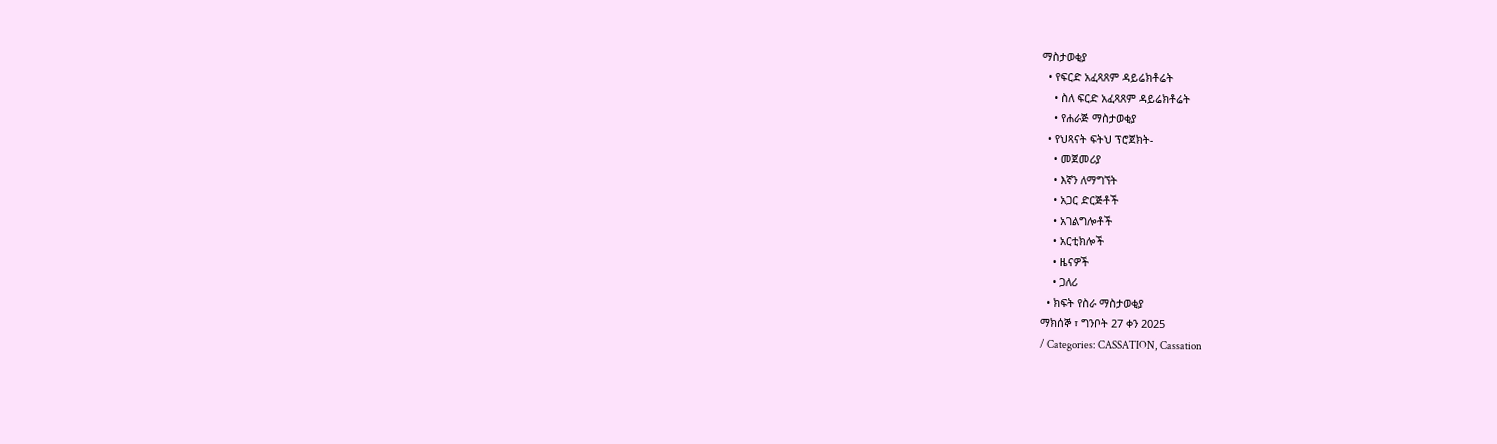ማስታወቂያ
  • የፍርድ አፈጻጸም ዳይሬክቶሬት
    • ስለ ፍርድ አፈጻጸም ዳይሬክቶሬት
    • የሐራጅ ማስታወቂያ
  • የህጻናት ፍትህ ፕሮጀክት-
    • መጀመሪያ
    • እኛን ለማግኘት
    • አጋር ድርጅቶች
    • አገልግሎቶች
    • አርቲክሎች
    • ዜናዎች
    • ጋለሪ
  • ክፍት የስራ ማስታወቂያ
ማክሰኞ ፣ ግንቦት 27 ቀን 2025
/ Categories: CASSATION, Cassation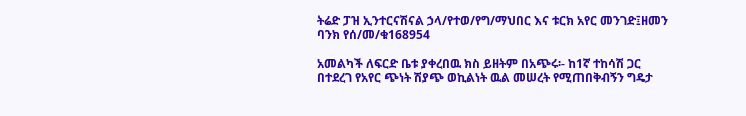ትሬድ ፓዝ ኢንተርናሽናል ኃላ/የተወ/የግ/ማህበር እና ቱርክ አየር መንገድ፤ዘመን ባንክ የሰ/መ/ቁ168954

አመልካች ለፍርድ ቤቱ ያቀረበዉ ክስ ይዘትም በአጭሩ፡- ከ1ኛ ተከሳሽ ጋር በተደረገ የአየር ጭነት ሽያጭ ወኪልነት ዉል መሠረት የሚጠበቅብኝን ግዴታ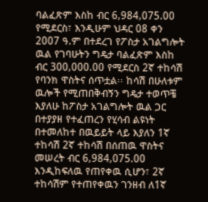ባልፈጽም እስከ ብር 6,984,075.00 የሚደርስ፣ እንዲሁም ህዳር 08 ቀን 2007 ዓ.ም በተደረገ የፖስታ አገልግሎት ዉል የገባሁትን ግዴታ ባልፈጽም እስከ ብር 300,000.00 የሚደርስ 2ኛ ተከሳሽ የባንክ ዋስትና ሰጥቷል፡፡ ከሳሽ በሁለቱም ዉሎች የሚጠበቅብኝን ግዴታ ተወጥቼ እያለሁ ከፖስታ አገልግሎት ዉል ጋር በተያያዘ የተፈጠረን የሂሳብ ልዩነት በተመለከተ በዉይይት ላይ እያለን 1ኛ ተከሳሽ 2ኛ ተከሳሽ በሰጠዉ ዋስትና መሠረት ብር 6,984,075.00 እንዲከፍለዉ የጠየቀዉ ሲሆን፣ 2ኛ ተከሳሽም የተጠየቀዉን ገንዘብ ለ1ኛ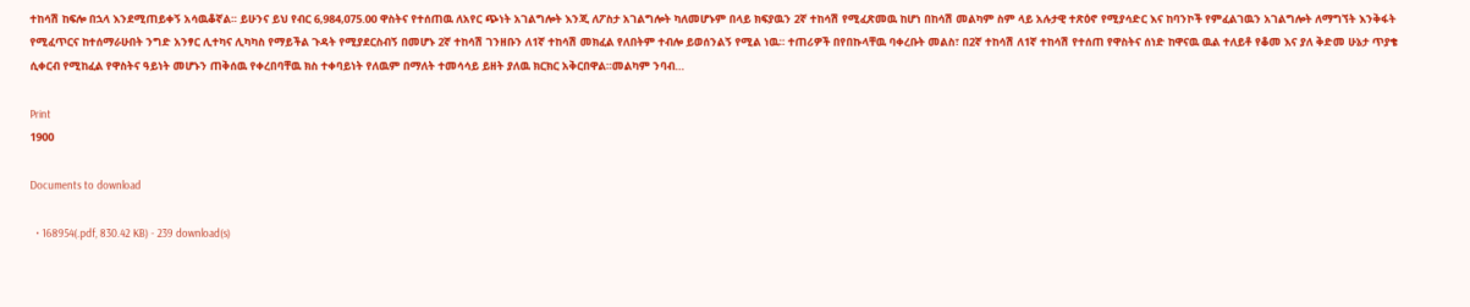ተከሳሽ ከፍሎ በኋላ እንደሚጠይቀኝ አሳዉቆኛል፡፡ ይሁንና ይህ የብር 6,984,075.00 ዋስትና የተሰጠዉ ለአየር ጭነት አገልግሎት እንጂ ለፖስታ አገልግሎት ካለመሆኑም በላይ ክፍያዉን 2ኛ ተከሳሽ የሚፈጽመዉ ከሆነ በከሳሽ መልካም ስም ላይ አሉታዊ ተጽዕኖ የሚያሳድር እና ከባንኮች የምፈልገዉን አገልግሎት ለማግኘት እንቅፋት የሚፈጥርና ከተሰማራሁበት ንግድ አንፃር ሊተካና ሊካካስ የማይችል ጉዳት የሚያደርስብኝ በመሆኑ 2ኛ ተከሳሽ ገንዘቡን ለ1ኛ ተከሳሽ መክፈል የለበትም ተብሎ ይወሰንልኝ የሚል ነዉ፡፡ ተጠሪዎች በየበኩላቸዉ ባቀረቡት መልስ፣ በ2ኛ ተከሳሽ ለ1ኛ ተከሳሽ የተሰጠ የዋስትና ሰነድ ከዋናዉ ዉል ተለይቶ የቆመ እና ያለ ቅድመ ሁኔታ ጥያቄ ሲቀርብ የሚከፈል የዋስትና ዓይነት መሆኑን ጠቅሰዉ የቀረበባቸዉ ክስ ተቀባይነት የለዉም በማለት ተመሳሳይ ይዘት ያለዉ ክርክር አቅርበዋል፡፡መልካም ንባብ…

Print
1900

Documents to download

  • 168954(.pdf, 830.42 KB) - 239 download(s)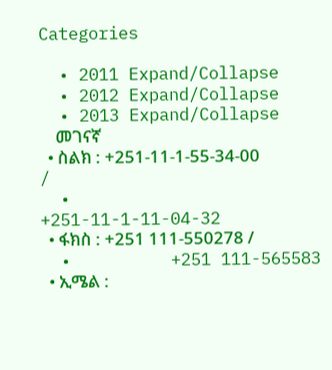Categories

  • 2011 Expand/Collapse
  • 2012 Expand/Collapse
  • 2013 Expand/Collapse
    መገናኛ
  • ስልክ : +251-11-1-55-34-00 /
  •          +251-11-1-11-04-32
  • ፋክስ : +251 111-550278 /
  •          +251 111-565583
  • ኢሜል :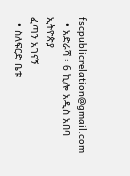fscpublicrelation@gmail.com
  • አድራሻ ፡ 6 ኪሎ አዲስ አበባ ኢትዮጵያ
ፈጣን አገናኝ
  • ስለፍርድ ቤቱ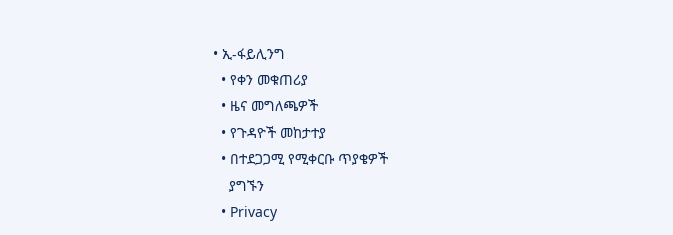• ኢ-ፋይሊንግ
  • የቀን መቁጠሪያ
  • ዜና መግለጫዎች
  • የጉዳዮች መከታተያ
  • በተደጋጋሚ የሚቀርቡ ጥያቄዎች
    ያግኙን
  • Privacy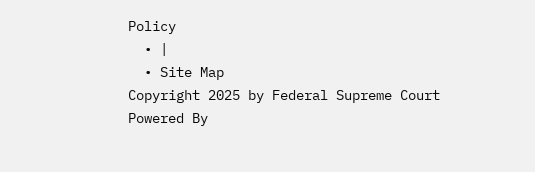Policy
  • |
  • Site Map
Copyright 2025 by Federal Supreme Court
Powered By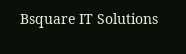Bsquare IT Solutions